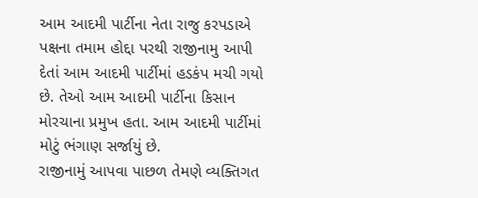આમ આદમી પાર્ટીના નેતા રાજુ કરપડાએ પક્ષના તમામ હોદ્દા પરથી રાજીનામુ આપી દેતાં આમ આદમી પાર્ટીમાં હડકંપ મચી ગયો છે. તેઓ આમ આદમી પાર્ટીના કિસાન મોરચાના પ્રમુખ હતા. આમ આદમી પાર્ટીમાં મોટું ભંગાણ સર્જાયું છે.
રાજીનામું આપવા પાછળ તેમણે વ્યક્તિગત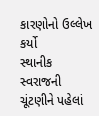કારણોનો ઉલ્લેખ કર્યો
સ્થાનીક સ્વરાજની ચૂંટણીને પહેલાં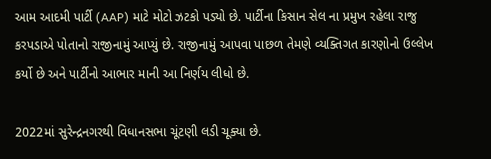આમ આદમી પાર્ટી (AAP) માટે મોટો ઝટકો પડ્યો છે. પાર્ટીના કિસાન સેલ ના પ્રમુખ રહેલા રાજુ કરપડાએ પોતાનો રાજીનામું આપ્યું છે. રાજીનામું આપવા પાછળ તેમણે વ્યક્તિગત કારણોનો ઉલ્લેખ કર્યો છે અને પાર્ટીનો આભાર માની આ નિર્ણય લીધો છે.

2022માં સુરેન્દ્રનગરથી વિધાનસભા ચૂંટણી લડી ચૂક્યા છે.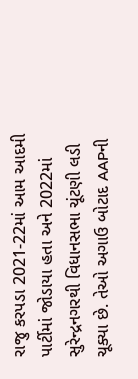રાજુ કરપડા 2021-22માં આમ આદમી પાર્ટીમાં જોડાયા હતા અને 2022માં સુરેન્દ્રનગરથી વિધાનસભા ચૂંટણી લડી ચૂક્યા છે. તેઓ અગાઉ બોટાદ AAPની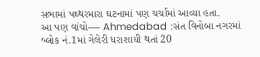સભામાં પથ્થરમારા ઘટનામાં પણ ચર્ચામાં આવ્યા હતા.
આ પણ વાંચો---- Ahmedabad :સંત વિનોબા નગરમાં બ્લોક નં.1માં ગેલેરી ધરાશાયી થતાં 20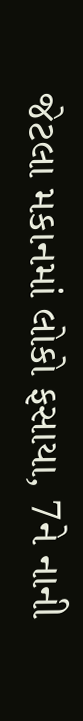જેટલા મકાનમાં લોકો ફસાયા, 7ને નાની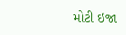મોટી ઇજા